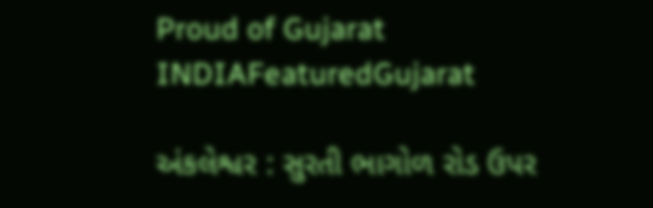Proud of Gujarat
INDIAFeaturedGujarat

અંકલેશ્વર : સુરતી ભાગોળ રોડ ઉપર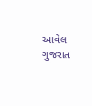આવેલ ગુજરાત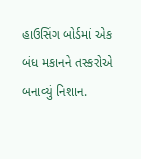હાઉસિંગ બોર્ડમાં એક બંધ મકાનને તસ્કરોએ બનાવ્યું નિશાન.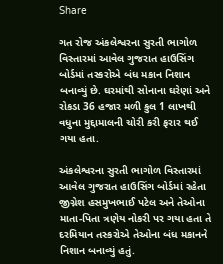Share

ગત રોજ અંકલેશ્વરના સુરતી ભાગોળ વિસ્તારમાં આવેલ ગુજરાત હાઉસિંગ બોર્ડમાં તસ્કરોએ બંધ મકાન નિશાન બનાવ્યું છે. ઘરમાંથી સોનાના ઘરેણાં અને રોકડા 36 હજાર મળી કુલ 1 લાખથી વધુના મુદ્દામાલની ચોરી કરી ફરાર થઈ ગયા હતા.

અંકલેશ્વરના સુરતી ભાગોળ વિસ્તારમાં આવેલ ગુજરાત હાઉસિંગ બોર્ડમાં રહેતા જીગ્નેશ હસમુખભાઈ પટેલ અને તેઓના માતા-પિતા ત્રણેય નોકરી પર ગયા હતા તે દરમિયાન તસ્કરોએ તેઓના બંધ મકાનને નિશાન બનાવ્યું હતું.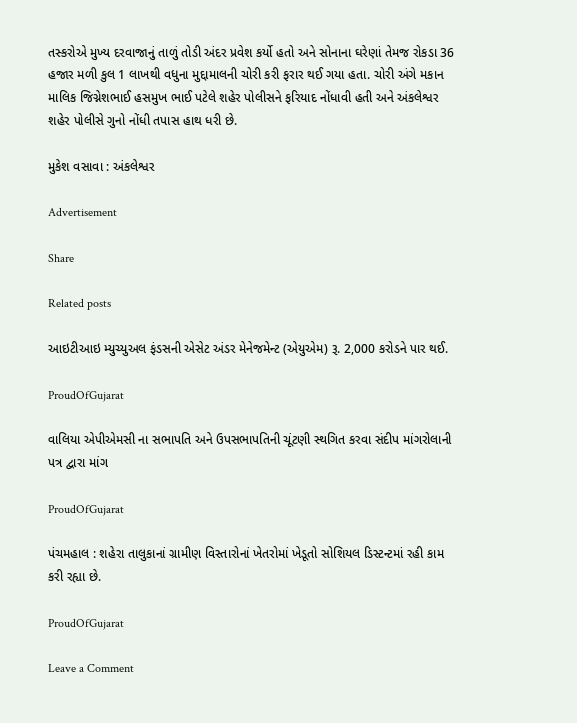તસ્કરોએ મુખ્ય દરવાજાનું તાળું તોડી અંદર પ્રવેશ કર્યો હતો અને સોનાના ઘરેણાં તેમજ રોકડા 36 હજાર મળી કુલ 1 લાખથી વધુના મુદ્દામાલની ચોરી કરી ફરાર થઈ ગયા હતા. ચોરી અંગે મકાન માલિક જિગ્નેશભાઈ હસમુખ ભાઈ પટેલે શહેર પોલીસને ફરિયાદ નોંધાવી હતી અને અંકલેશ્વર શહેર પોલીસે ગુનો નોંધી તપાસ હાથ ધરી છે.

મુકેશ વસાવા : અંકલેશ્વર

Advertisement

Share

Related posts

આઇટીઆઇ મ્યુચ્યુઅલ ફંડસની એસેટ અંડર મેનેજમેન્ટ (એયુએમ) રૂ. 2,000 કરોડને પાર થઈ.

ProudOfGujarat

વાલિયા એપીએમસી ના સભાપતિ અને ઉપસભાપતિની ચૂંટણી સ્થગિત કરવા સંદીપ માંગરોલાની પત્ર દ્વારા માંગ

ProudOfGujarat

પંચમહાલ : શહેરા તાલુકાનાં ગ્રામીણ વિસ્તારોનાં ખેતરોમાં ખેડૂતો સોશિયલ ડિસ્ટન્ટમાં રહી કામ કરી રહ્યા છે.

ProudOfGujarat

Leave a Comment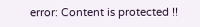error: Content is protected !!